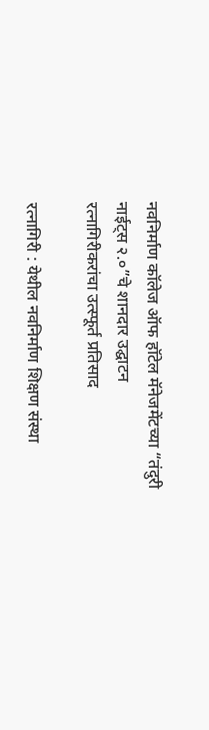नवनिर्माण कॉलेज ऑफ हॉटेल मॅनेजमेंटच्या “तंदुरी नाईट्स २.०”चे शानदार उद्घाटन
रत्नागिरीकरांचा उत्स्फूर्त प्रतिसाद

रत्नागिरी : येथील नवनिर्माण शिक्षण संस्था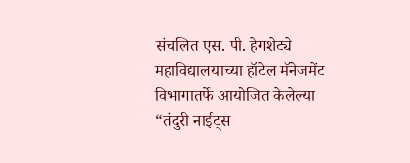संचलित एस. पी. हेगशेट्ये महाविद्यालयाच्या हॉटेल मॅनेजमेंट विभागातर्फे आयोजित केलेल्या “तंदुरी नाईट्स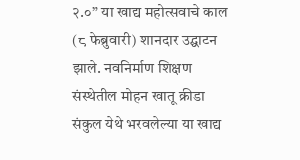२.०” या खाद्य महोत्सवाचे काल (८ फेब्रुवारी) शानदार उद्घाटन झाले. नवनिर्माण शिक्षण संस्थेतील मोहन खातू क्रीडा संकुल येथे भरवलेल्या या खाद्य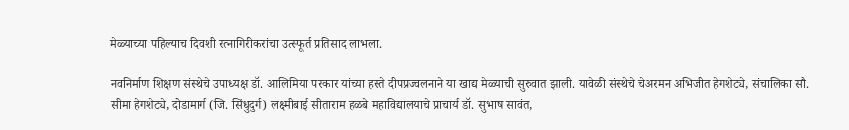मेळ्याच्या पहिल्याच दिवशी रत्नागिरीकरांचा उत्स्फूर्त प्रतिसाद लाभला.

नवनिर्माण शिक्षण संस्थेचे उपाध्यक्ष डॉ. आलिमिया परकार यांच्या हस्ते दीपप्रज्वलनाने या खाद्य मेळ्याची सुरुवात झाली. यावेळी संस्थेचे चेअरमन अभिजीत हेगशेट्ये, संचालिका सौ. सीमा हेगशेट्ये, दोडामार्ग (जि. सिंधुदुर्ग) लक्ष्मीबाई सीताराम हळबे महाविद्यालयाचे प्राचार्य डॉ. सुभाष सावंत,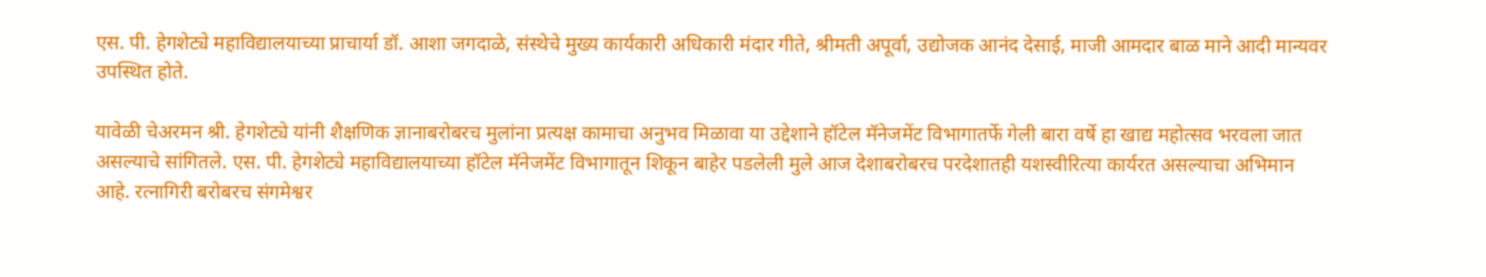एस. पी. हेगशेट्ये महाविद्यालयाच्या प्राचार्या डॉ. आशा जगदाळे, संस्थेचे मुख्य कार्यकारी अधिकारी मंदार गीते, श्रीमती अपूर्वा, उद्योजक आनंद देसाई, माजी आमदार बाळ माने आदी मान्यवर उपस्थित होते.

यावेळी चेअरमन श्री. हेगशेट्ये यांनी शैक्षणिक ज्ञानाबरोबरच मुलांना प्रत्यक्ष कामाचा अनुभव मिळावा या उद्देशाने हॉटेल मॅनेजमेंट विभागातर्फे गेली बारा वर्षे हा खाद्य महोत्सव भरवला जात असल्याचे सांगितले. एस. पी. हेगशेट्ये महाविद्यालयाच्या हॉटेल मॅनेजमेंट विभागातून शिकून बाहेर पडलेली मुले आज देशाबरोबरच परदेशातही यशस्वीरित्या कार्यरत असल्याचा अभिमान आहे. रत्नागिरी बरोबरच संगमेश्वर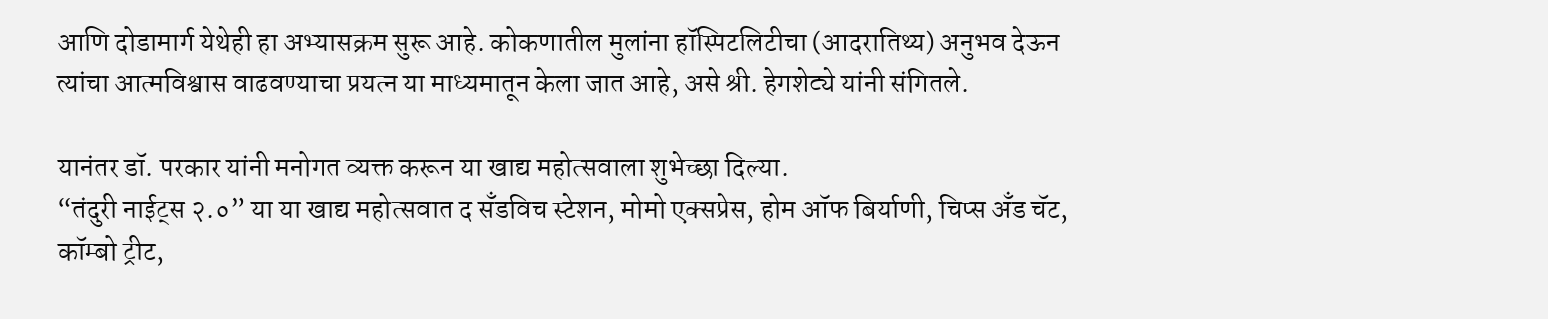आणि दोडामार्ग येथेही हा अभ्यासक्रम सुरू आहे. कोकणातील मुलांना हॉस्पिटलिटीचा (आदरातिथ्य) अनुभव देऊन त्यांचा आत्मविश्वास वाढवण्याचा प्रयत्न या माध्यमातून केला जात आहे, असे श्री. हेगशेट्ये यांनी संगितले.

यानंतर डॉ. परकार यांनी मनोगत व्यक्त करून या खाद्य महोत्सवाला शुभेच्छा दिल्या.
“तंदुरी नाईट्स २.०” या या खाद्य महोत्सवात द सॅंडविच स्टेशन, मोमो एक्सप्रेस, होम ऑफ बिर्याणी, चिप्स अँड चॅट, कॉम्बो ट्रीट,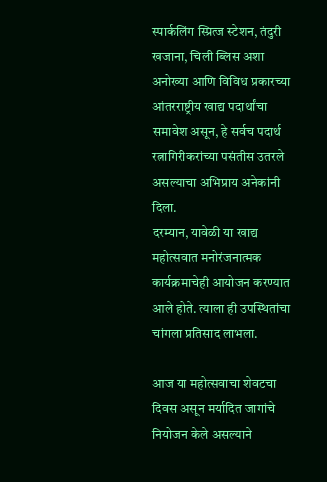स्पार्कलिंग स्प्रित्ज स्टेशन, तंदुरी खजाना, चिली ब्लिस अशा अनोख्या आणि विविध प्रकारच्या आंतरराष्ट्रीय खाद्य पदार्थांचा समावेश असून, हे सर्वच पदार्थ रत्नागिरीकरांच्या पसंतीस उतरले असल्याचा अभिप्राय अनेकांनी दिला.
दरम्यान, यावेळी या खाद्य महोत्सवात मनोरंजनात्मक कार्यक्रमाचेही आयोजन करण्यात आले होते. त्याला ही उपस्थितांचा चांगला प्रतिसाद लाभला.

आज या महोत्सवाचा शेवटचा दिवस असून मर्यादित जागांचे नियोजन केले असल्याने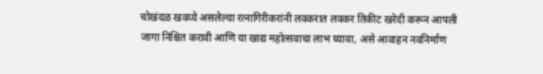चोखंदळ खवय्ये असलेल्या रत्नागिरीकरांनी लवकरात लवकर तिकीट खरेदी करून आपली जागा निश्चित करावी आणि या खाद्य महोत्सवाचा लाभ घ्यावा, असे आवाहन नवनिर्माण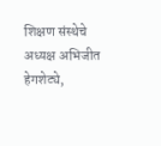शिक्षण संस्थेचे अध्यक्ष अभिजीत हेगशेट्ये,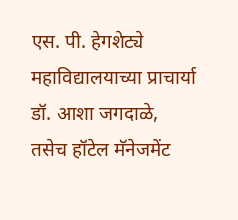एस. पी. हेगशेट्ये महाविद्यालयाच्या प्राचार्या डॉ. आशा जगदाळे, तसेच हॉटेल मॅनेजमेंट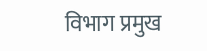विभाग प्रमुख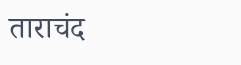ताराचंद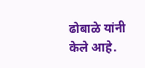ढोबाळे यांनी केले आहे.